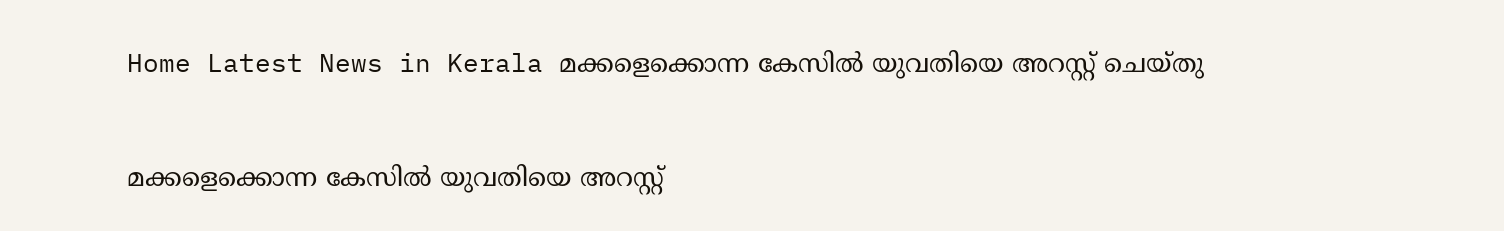Home Latest News in Kerala മക്കളെക്കൊന്ന കേസില്‍ യുവതിയെ അറസ്റ്റ് ചെയ്തു

മക്കളെക്കൊന്ന കേസില്‍ യുവതിയെ അറസ്റ്റ്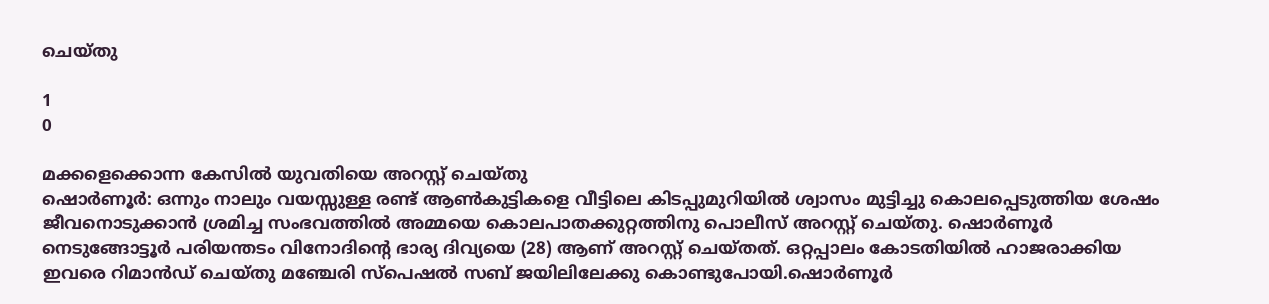ചെയ്തു

1
0

മക്കളെക്കൊന്ന കേസിൽ യുവതിയെ അറസ്റ്റ് ചെയ്തു
ഷൊര്‍ണൂര്‍: ഒന്നും നാലും വയസ്സുള്ള രണ്ട് ആണ്‍കുട്ടികളെ വീട്ടിലെ കിടപ്പുമുറിയില്‍ ശ്വാസം മുട്ടിച്ചു കൊലപ്പെടുത്തിയ ശേഷം ജീവനൊടുക്കാന്‍ ശ്രമിച്ച സംഭവത്തില്‍ അമ്മയെ കൊലപാതക്കുറ്റത്തിനു പൊലീസ് അറസ്റ്റ് ചെയ്തു. ഷൊര്‍ണൂര്‍ നെടുങ്ങോട്ടൂര്‍ പരിയന്തടം വിനോദിന്റെ ഭാര്യ ദിവ്യയെ (28) ആണ് അറസ്റ്റ് ചെയ്തത്. ഒറ്റപ്പാലം കോടതിയില്‍ ഹാജരാക്കിയ ഇവരെ റിമാന്‍ഡ് ചെയ്തു മഞ്ചേരി സ്‌പെഷല്‍ സബ് ജയിലിലേക്കു കൊണ്ടുപോയി.ഷൊര്‍ണൂര്‍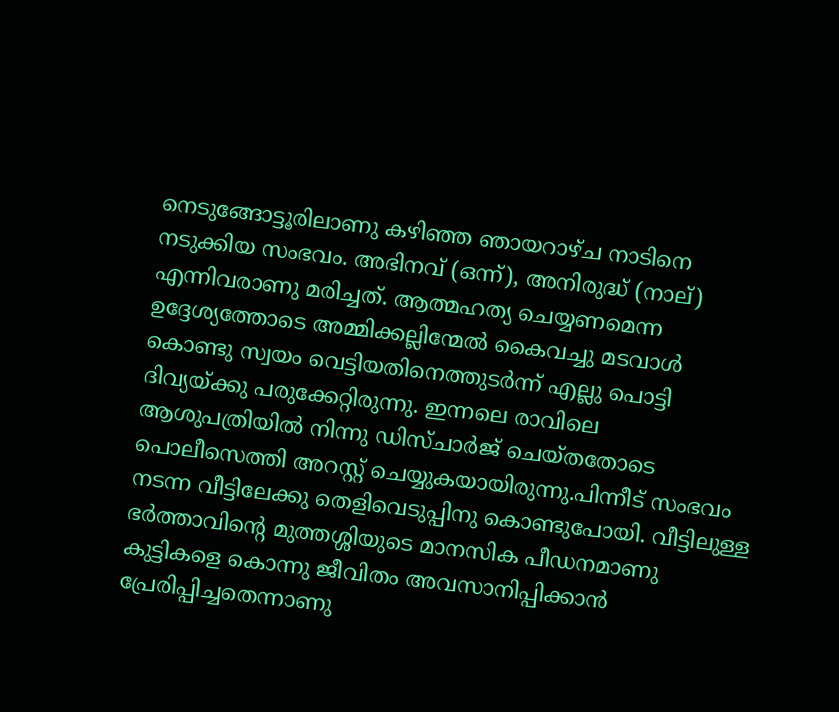നെടുങ്ങോട്ടൂരിലാണു കഴിഞ്ഞ ഞായറാഴ്ച നാടിനെ നടുക്കിയ സംഭവം. അഭിനവ് (ഒന്ന്), അനിരുദ്ധ് (നാല്) എന്നിവരാണു മരിച്ചത്. ആത്മഹത്യ ചെയ്യണമെന്ന ഉദ്ദേശ്യത്തോടെ അമ്മിക്കല്ലിന്മേല്‍ കൈവച്ചു മടവാള്‍ കൊണ്ടു സ്വയം വെട്ടിയതിനെത്തുടര്‍ന്ന് എല്ലു പൊട്ടി ദിവ്യയ്ക്കു പരുക്കേറ്റിരുന്നു. ഇന്നലെ രാവിലെ ആശുപത്രിയില്‍ നിന്നു ഡിസ്ചാര്‍ജ് ചെയ്തതോടെ പൊലീസെത്തി അറസ്റ്റ് ചെയ്യുകയായിരുന്നു.പിന്നീട് സംഭവം നടന്ന വീട്ടിലേക്കു തെളിവെടുപ്പിനു കൊണ്ടുപോയി. വീട്ടിലുള്ള ഭര്‍ത്താവിന്റെ മുത്തശ്ശിയുടെ മാനസിക പീഡനമാണു കുട്ടികളെ കൊന്നു ജീവിതം അവസാനിപ്പിക്കാന്‍ പ്രേരിപ്പിച്ചതെന്നാണു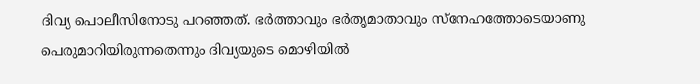ദിവ്യ പൊലീസിനോടു പറഞ്ഞത്. ഭര്‍ത്താവും ഭര്‍തൃമാതാവും സ്‌നേഹത്തോടെയാണു പെരുമാറിയിരുന്നതെന്നും ദിവ്യയുടെ മൊഴിയില്‍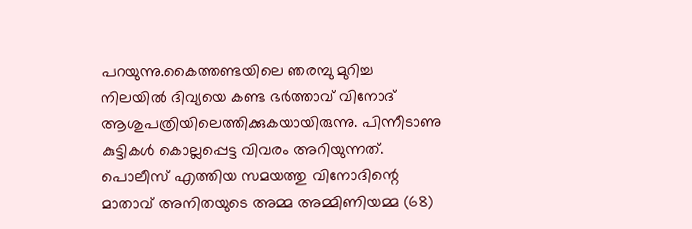പറയുന്നു.കൈത്തണ്ടയിലെ ഞരമ്പു മുറിച്ച നിലയില്‍ ദിവ്യയെ കണ്ട ഭര്‍ത്താവ് വിനോദ് ആശുപത്രിയിലെത്തിക്കുകയായിരുന്നു. പിന്നീടാണു കുട്ടികള്‍ കൊല്ലപ്പെട്ട വിവരം അറിയുന്നത്. പൊലീസ് എത്തിയ സമയത്തു വിനോദിന്റെ മാതാവ് അനിതയുടെ അമ്മ അമ്മിണിയമ്മ (68)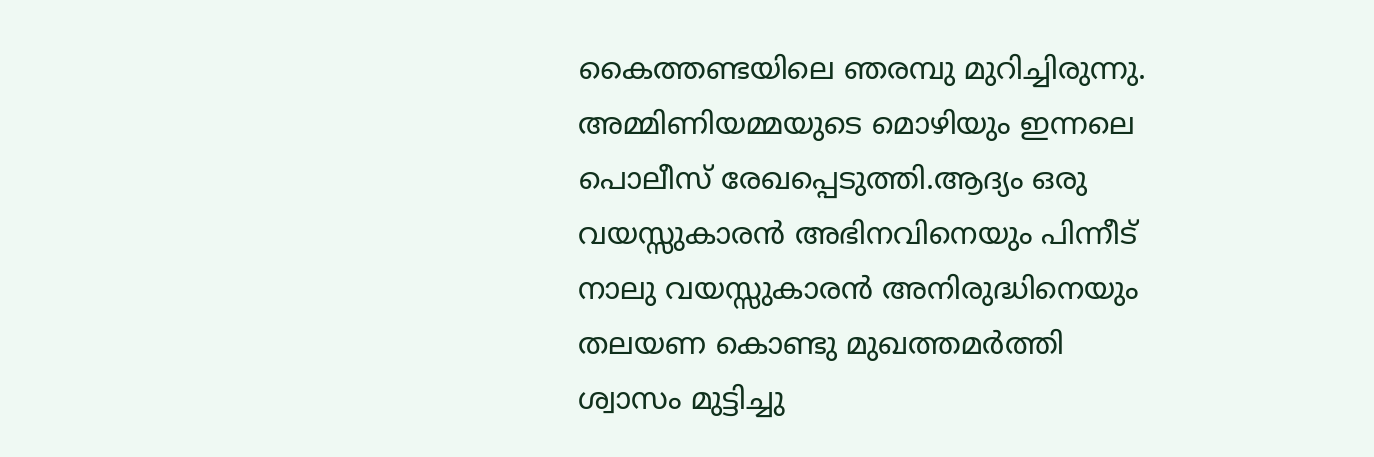കൈത്തണ്ടയിലെ ഞരമ്പു മുറിച്ചിരുന്നു. അമ്മിണിയമ്മയുടെ മൊഴിയും ഇന്നലെ പൊലീസ് രേഖപ്പെടുത്തി.ആദ്യം ഒരു വയസ്സുകാരന്‍ അഭിനവിനെയും പിന്നീട് നാലു വയസ്സുകാരന്‍ അനിരുദ്ധിനെയും തലയണ കൊണ്ടു മുഖത്തമര്‍ത്തി ശ്വാസം മുട്ടിച്ചു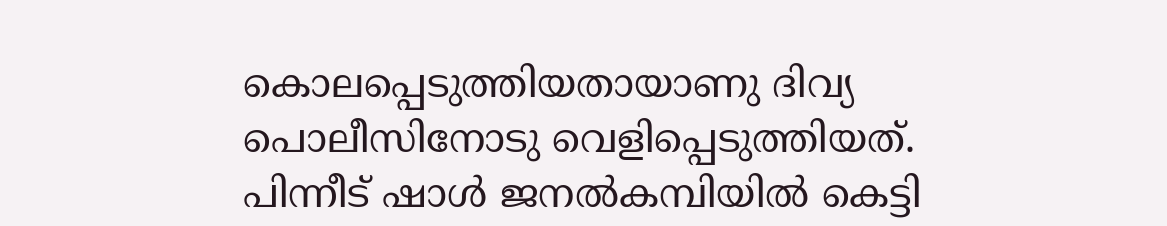കൊലപ്പെടുത്തിയതായാണു ദിവ്യ പൊലീസിനോടു വെളിപ്പെടുത്തിയത്. പിന്നീട് ഷാള്‍ ജനല്‍കമ്പിയില്‍ കെട്ടി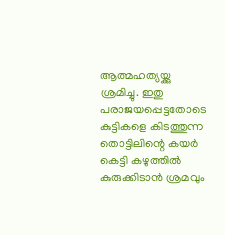ആത്മഹത്യയ്ക്കു ശ്രമിച്ചു. ഇതു പരാജയപ്പെട്ടതോടെ കുട്ടികളെ കിടത്തുന്ന തൊട്ടിലിന്റെ കയര്‍ കെട്ടി കഴുത്തില്‍ കുരുക്കിടാന്‍ ശ്രമവും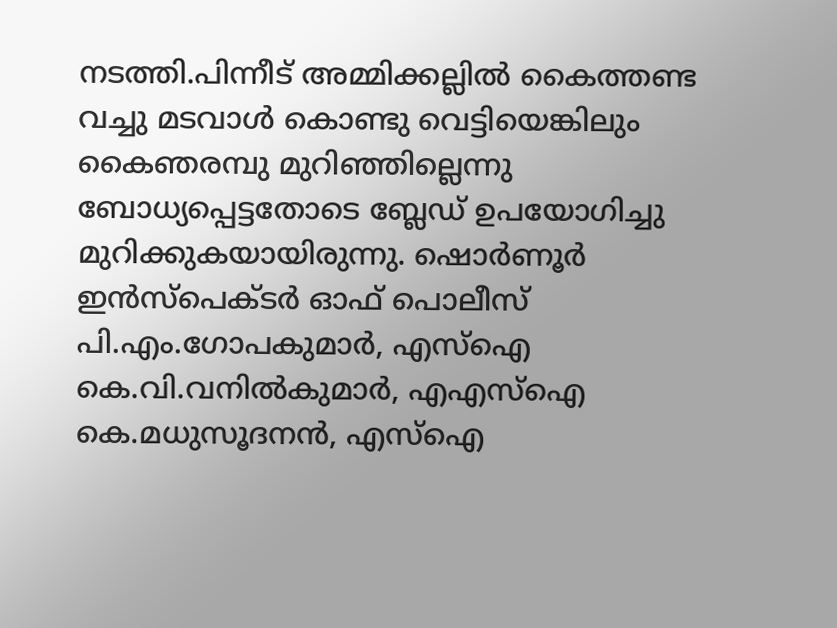നടത്തി.പിന്നീട് അമ്മിക്കല്ലില്‍ കൈത്തണ്ട വച്ചു മടവാള്‍ കൊണ്ടു വെട്ടിയെങ്കിലും കൈഞരമ്പു മുറിഞ്ഞില്ലെന്നു ബോധ്യപ്പെട്ടതോടെ ബ്ലേഡ് ഉപയോഗിച്ചു മുറിക്കുകയായിരുന്നു. ഷൊര്‍ണൂര്‍ ഇന്‍സ്‌പെക്ടര്‍ ഓഫ് പൊലീസ് പി.എം.ഗോപകുമാര്‍, എസ്‌ഐ കെ.വി.വനില്‍കുമാര്‍, എഎസ്‌ഐ കെ.മധുസൂദനന്‍, എസ്‌ഐ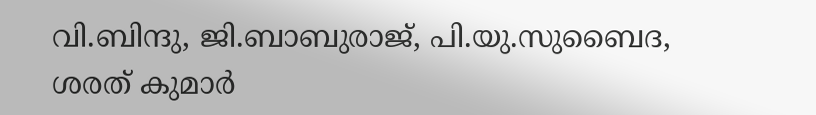വി.ബിന്ദു, ജി.ബാബുരാജ്, പി.യു.സുബൈദ, ശരത് കുമാര്‍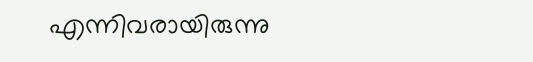എന്നിവരായിരുന്നു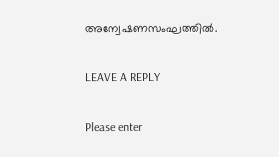അന്വേഷണസംഘത്തില്‍.

LEAVE A REPLY

Please enter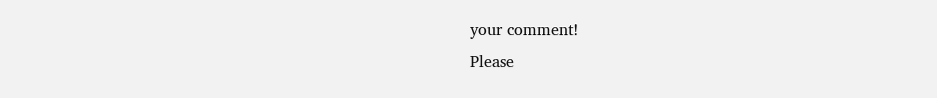your comment!
Please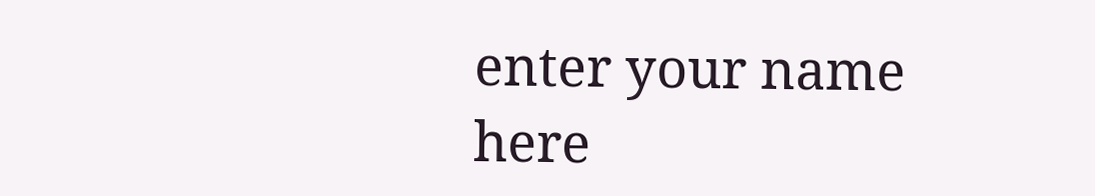enter your name here